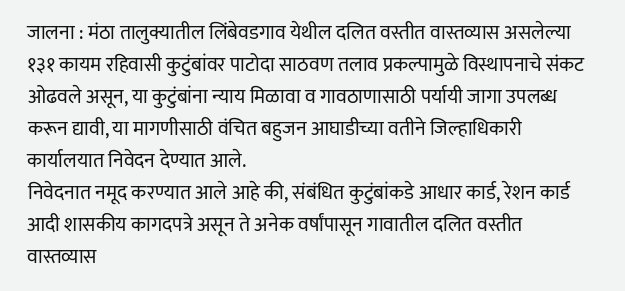जालना : मंठा तालुक्यातील लिंबेवडगाव येथील दलित वस्तीत वास्तव्यास असलेल्या १३१ कायम रहिवासी कुटुंबांवर पाटोदा साठवण तलाव प्रकल्पामुळे विस्थापनाचे संकट ओढवले असून, या कुटुंबांना न्याय मिळावा व गावठाणासाठी पर्यायी जागा उपलब्ध करून द्यावी, या मागणीसाठी वंचित बहुजन आघाडीच्या वतीने जिल्हाधिकारी कार्यालयात निवेदन देण्यात आले.
निवेदनात नमूद करण्यात आले आहे की, संबंधित कुटुंबांकडे आधार कार्ड, रेशन कार्ड आदी शासकीय कागदपत्रे असून ते अनेक वर्षांपासून गावातील दलित वस्तीत वास्तव्यास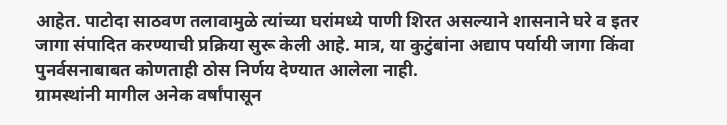आहेत. पाटोदा साठवण तलावामुळे त्यांच्या घरांमध्ये पाणी शिरत असल्याने शासनाने घरे व इतर जागा संपादित करण्याची प्रक्रिया सुरू केली आहे. मात्र, या कुटुंबांना अद्याप पर्यायी जागा किंवा पुनर्वसनाबाबत कोणताही ठोस निर्णय देण्यात आलेला नाही.
ग्रामस्थांनी मागील अनेक वर्षांपासून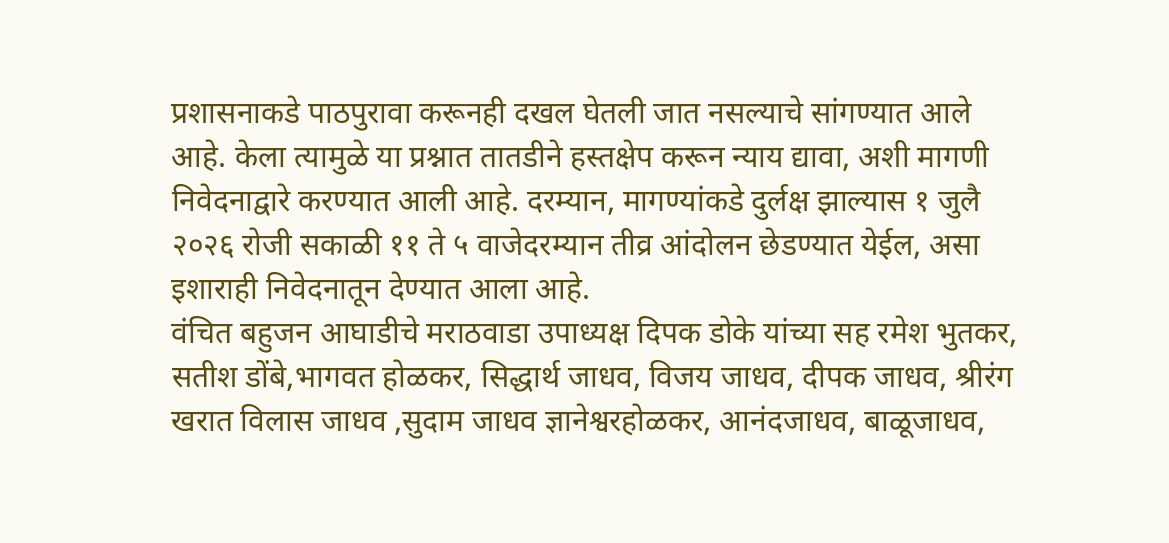प्रशासनाकडे पाठपुरावा करूनही दखल घेतली जात नसल्याचे सांगण्यात आले आहे. केला त्यामुळे या प्रश्नात तातडीने हस्तक्षेप करून न्याय द्यावा, अशी मागणी निवेदनाद्वारे करण्यात आली आहे. दरम्यान, मागण्यांकडे दुर्लक्ष झाल्यास १ जुलै २०२६ रोजी सकाळी ११ ते ५ वाजेदरम्यान तीव्र आंदोलन छेडण्यात येईल, असा इशाराही निवेदनातून देण्यात आला आहे.
वंचित बहुजन आघाडीचे मराठवाडा उपाध्यक्ष दिपक डोके यांच्या सह रमेश भुतकर, सतीश डोंबे,भागवत होळकर, सिद्धार्थ जाधव, विजय जाधव, दीपक जाधव, श्रीरंग खरात विलास जाधव ,सुदाम जाधव ज्ञानेश्वरहोळकर, आनंदजाधव, बाळूजाधव,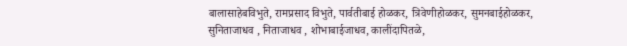बालासाहेबविभुते, रामप्रसाद विभुते, पार्वतीबाई होळकर, त्रिवेणीहोळकर, सुमनबाईहोळकर, सुनिताजाधव , निताजाधव , शोभाबाईजाधव, कालींदापितळे,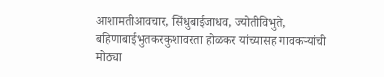आशामतीआवचार, सिंधुबाईजाधव, ज्योतीविभुते, बहिणाबाईभुतकरकुशावरता होळकर यांच्यासह गावकऱ्यांची मोठ्या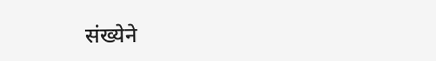संख्येने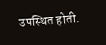उपस्थित होती.